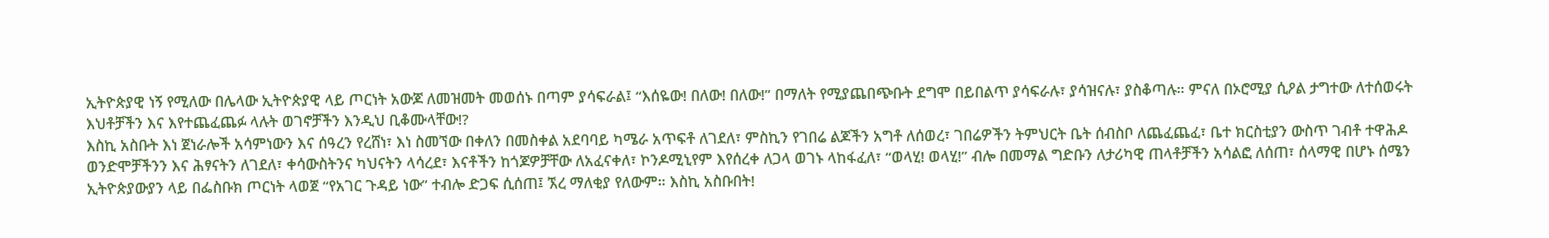ኢትዮጵያዊ ነኝ የሚለው በሌላው ኢትዮጵያዊ ላይ ጦርነት አውጆ ለመዝመት መወሰኑ በጣም ያሳፍራል፤ “እሰዬው! በለው! በለው!” በማለት የሚያጨበጭቡት ደግሞ በይበልጥ ያሳፍራሉ፣ ያሳዝናሉ፣ ያስቆጣሉ። ምናለ በኦሮሚያ ሲዖል ታግተው ለተሰወሩት እህቶቻችን እና እየተጨፈጨፉ ላሉት ወገኖቻችን እንዲህ ቢቆሙላቸው!?
እስኪ አስቡት እነ ጀነራሎች አሳምነውን እና ሰዓረን የረሸነ፣ እነ ስመኘው በቀለን በመስቀል አደባባይ ካሜራ አጥፍቶ ለገደለ፣ ምስኪን የገበሬ ልጆችን አግቶ ለሰወረ፣ ገበሬዎችን ትምህርት ቤት ሰብስቦ ለጨፈጨፈ፣ ቤተ ክርስቲያን ውስጥ ገብቶ ተዋሕዶ ወንድሞቻችንን እና ሕፃናትን ለገደለ፣ ቀሳውስትንና ካህናትን ላሳረደ፣ እናቶችን ከጎጆዎቻቸው ለአፈናቀለ፣ ኮንዶሚኒየም እየሰረቀ ለጋላ ወገኑ ላከፋፈለ፣ “ወላሂ! ወላሂ!” ብሎ በመማል ግድቡን ለታሪካዊ ጠላቶቻችን አሳልፎ ለሰጠ፣ ሰላማዊ በሆኑ ሰሜን ኢትዮጵያውያን ላይ በፌስቡክ ጦርነት ላወጀ “የአገር ጉዳይ ነው” ተብሎ ድጋፍ ሲሰጠ፤ ኧረ ማለቂያ የለውም። እስኪ አስቡበት!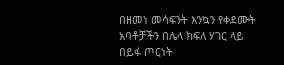በዘመነ መሳፍንት እንኳን የቀደሙት አባቶቻችን በሌላ ክፍለ ሃገር ላይ በይፋ ጦርነት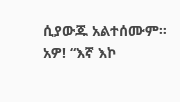ሲያውጁ አልተሰሙም። አዎ! “እኛ እኮ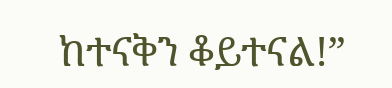ከተናቅን ቆይተናል!”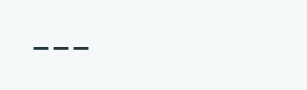___